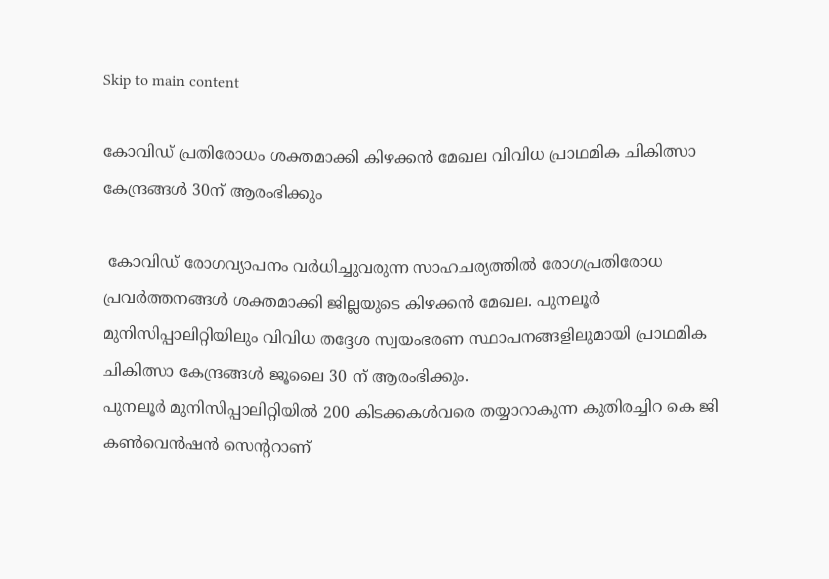Skip to main content

കോവിഡ് പ്രതിരോധം ശക്തമാക്കി കിഴക്കന്‍ മേഖല വിവിധ പ്രാഥമിക ചികിത്സാ കേന്ദ്രങ്ങള്‍ 30ന് ആരംഭിക്കും

 കോവിഡ് രോഗവ്യാപനം വര്‍ധിച്ചുവരുന്ന സാഹചര്യത്തില്‍ രോഗപ്രതിരോധ പ്രവര്‍ത്തനങ്ങള്‍ ശക്തമാക്കി ജില്ലയുടെ കിഴക്കന്‍ മേഖല. പുനലൂര്‍ മുനിസിപ്പാലിറ്റിയിലും വിവിധ തദ്ദേശ സ്വയംഭരണ സ്ഥാപനങ്ങളിലുമായി പ്രാഥമിക ചികിത്സാ കേന്ദ്രങ്ങള്‍ ജൂലൈ 30 ന് ആരംഭിക്കും.
പുനലൂര്‍ മുനിസിപ്പാലിറ്റിയില്‍ 200 കിടക്കകള്‍വരെ തയ്യാറാകുന്ന കുതിരച്ചിറ കെ ജി കണ്‍വെന്‍ഷന്‍ സെന്ററാണ്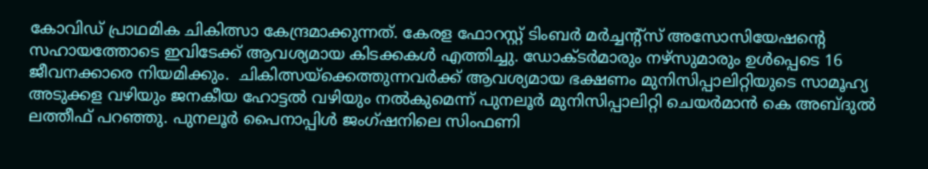കോവിഡ് പ്രാഥമിക ചികിത്സാ കേന്ദ്രമാക്കുന്നത്. കേരള ഫോറസ്റ്റ് ടിംബര്‍ മര്‍ച്ചന്റ്‌സ് അസോസിയേഷന്റെ സഹായത്തോടെ ഇവിടേക്ക് ആവശ്യമായ കിടക്കകള്‍ എത്തിച്ചു. ഡോക്ടര്‍മാരും നഴ്‌സുമാരും ഉള്‍പ്പെടെ 16 ജീവനക്കാരെ നിയമിക്കും.  ചികിത്സയ്‌ക്കെത്തുന്നവര്‍ക്ക് ആവശ്യമായ ഭക്ഷണം മുനിസിപ്പാലിറ്റിയുടെ സാമൂഹ്യ അടുക്കള വഴിയും ജനകീയ ഹോട്ടല്‍ വഴിയും നല്‍കുമെന്ന് പുനലൂര്‍ മുനിസിപ്പാലിറ്റി ചെയര്‍മാന്‍ കെ അബ്ദുല്‍ ലത്തീഫ് പറഞ്ഞു. പുനലൂര്‍ പൈനാപ്പിള്‍ ജംഗ്ഷനിലെ സിംഫണി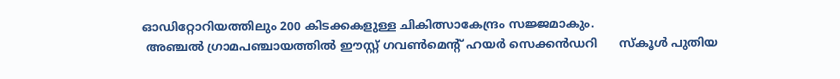ഓഡിറ്റോറിയത്തിലും 200 കിടക്കകളുള്ള ചികിത്സാകേന്ദ്രം സജ്ജമാകും.
 അഞ്ചല്‍ ഗ്രാമപഞ്ചായത്തില്‍ ഈസ്റ്റ് ഗവണ്‍മെന്റ് ഹയര്‍ സെക്കന്‍ഡറി      സ്‌കൂള്‍ പുതിയ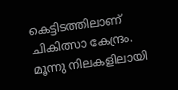കെട്ടിടത്തിലാണ് ചികിത്സാ കേന്ദ്രം. മൂന്നു നിലകളിലായി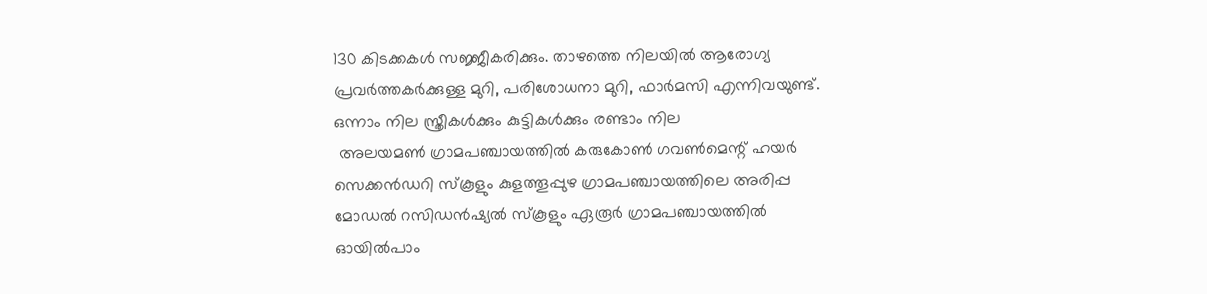130 കിടക്കകള്‍ സജ്ജീകരിക്കും. താഴത്തെ നിലയില്‍ ആരോഗ്യ പ്രവര്‍ത്തകര്‍ക്കുള്ള മുറി, പരിശോധനാ മുറി, ഫാര്‍മസി എന്നിവയുണ്ട്.  ഒന്നാം നില സ്ത്രീകള്‍ക്കും കുട്ടികള്‍ക്കും രണ്ടാം നില
 അലയമണ്‍ ഗ്രാമപഞ്ചായത്തില്‍ കരുകോണ്‍ ഗവണ്‍മെന്റ് ഹയര്‍ സെക്കന്‍ഡറി സ്‌കൂളും കുളത്തൂപ്പുഴ ഗ്രാമപഞ്ചായത്തിലെ അരിപ്പ മോഡല്‍ റസിഡന്‍ഷ്യല്‍ സ്‌കൂളും ഏരൂര്‍ ഗ്രാമപഞ്ചായത്തില്‍ ഓയില്‍പാം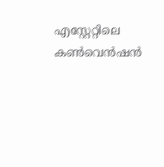എസ്റ്റേറ്റിലെ കണ്‍വെന്‍ഷന്‍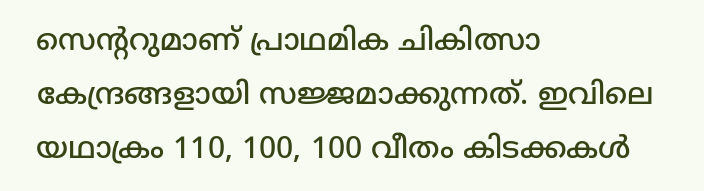സെന്ററുമാണ് പ്രാഥമിക ചികിത്സാ കേന്ദ്രങ്ങളായി സജ്ജമാക്കുന്നത്. ഇവിലെ യഥാക്രം 110, 100, 100 വീതം കിടക്കകള്‍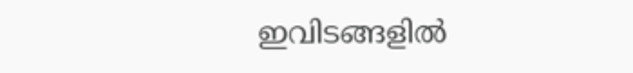ഇവിടങ്ങളില്‍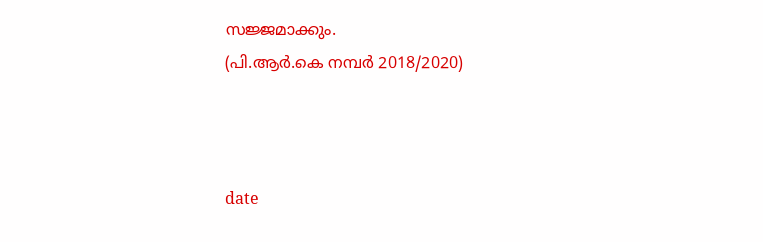സജ്ജമാക്കും.
(പി.ആര്‍.കെ നമ്പര്‍ 2018/2020)



date